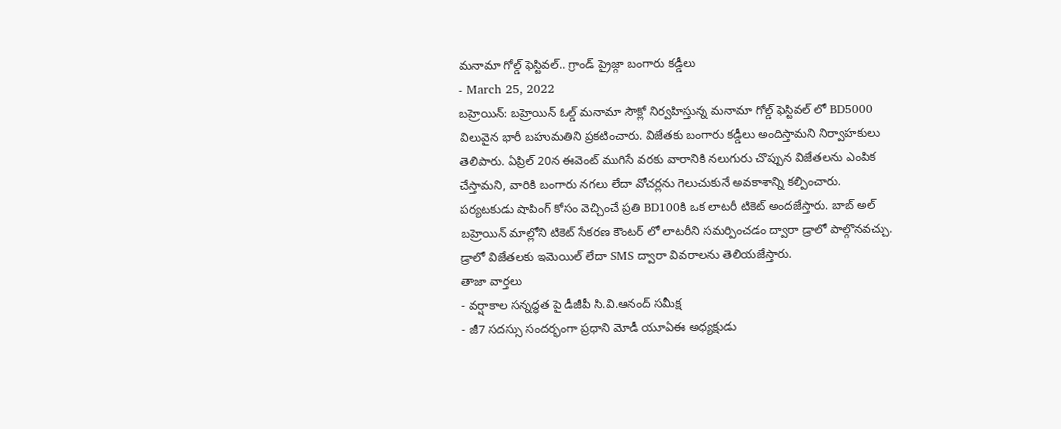మనామా గోల్డ్ ఫెస్టివల్.. గ్రాండ్ ప్రైజ్గా బంగారు కడ్డీలు
- March 25, 2022
బహ్రెయిన్: బహ్రెయిన్ ఓల్డ్ మనామా సౌక్లో నిర్వహిస్తున్న మనామా గోల్డ్ ఫెస్టివల్ లో BD5000 విలువైన భారీ బహుమతిని ప్రకటించారు. విజేతకు బంగారు కడ్డీలు అందిస్తామని నిర్వాహకులు తెలిపారు. ఏప్రిల్ 20న ఈవెంట్ ముగిసే వరకు వారానికి నలుగురు చొప్పున విజేతలను ఎంపిక చేస్తామని, వారికి బంగారు నగలు లేదా వోచర్లను గెలుచుకునే అవకాశాన్ని కల్పించారు. పర్యటకుడు షాపింగ్ కోసం వెచ్చించే ప్రతి BD100కి ఒక లాటరీ టికెట్ అందజేస్తారు. బాబ్ అల్ బహ్రెయిన్ మాల్లోని టికెట్ సేకరణ కౌంటర్ లో లాటరీని సమర్పించడం ద్వారా డ్రాలో పాల్గొనవచ్చు. డ్రాలో విజేతలకు ఇమెయిల్ లేదా SMS ద్వారా వివరాలను తెలియజేస్తారు.
తాజా వార్తలు
- వర్షాకాల సన్నద్ధత పై డీజీపీ సి.వి.ఆనంద్ సమీక్ష
- జీ7 సదస్సు సందర్భంగా ప్రధాని మోడీ యూఏఈ అధ్యక్షుడు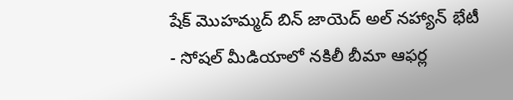షేక్ మొహమ్మద్ బిన్ జాయెద్ అల్ నహ్యాన్ భేటీ
- సోషల్ మీడియాలో నకిలీ బీమా ఆఫర్ల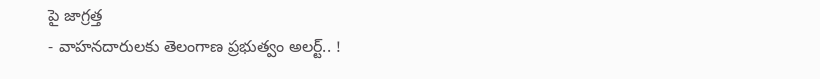పై జాగ్రత్త
- వాహనదారులకు తెలంగాణ ప్రభుత్వం అలర్ట్.. !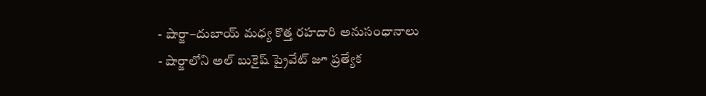- షార్జా–దుబాయ్ మధ్య కొత్త రహదారి అనుసంధానాలు
- షార్జాలోని అల్ బుకైష్ ప్రైవేట్ జూ ప్రత్యేక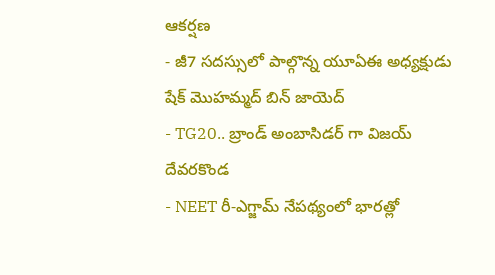ఆకర్షణ
- జీ7 సదస్సులో పాల్గొన్న యూఏఈ అధ్యక్షుడు షేక్ మొహమ్మద్ బిన్ జాయెద్
- TG20.. బ్రాండ్ అంబాసిడర్ గా విజయ్ దేవరకొండ
- NEET రీ-ఎగ్జామ్ నేపథ్యంలో భారత్లో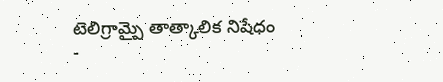టెలిగ్రామ్పై తాత్కాలిక నిషేధం
-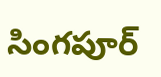సింగపూర్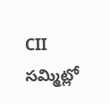CII సమ్మిట్లో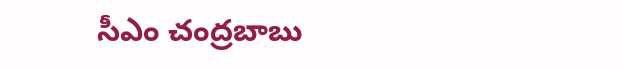సీఎం చంద్రబాబు